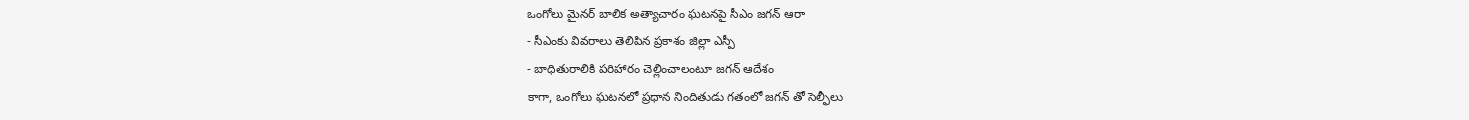ఒంగోలు మైనర్ బాలిక అత్యాచారం ఘటనపై సీఎం జగన్ ఆరా
- సీఎంకు వివరాలు తెలిపిన ప్రకాశం జిల్లా ఎస్పీ
- బాధితురాలికి పరిహారం చెల్లించాలంటూ జగన్ ఆదేశం
కాగా, ఒంగోలు ఘటనలో ప్రధాన నిందితుడు గతంలో జగన్ తో సెల్ఫీలు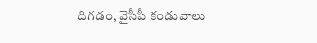దిగడం, వైసీపీ కండువాలు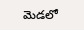మెడలో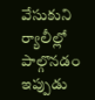వేసుకుని ర్యాలీల్లో పాల్గొనడం ఇప్పుడు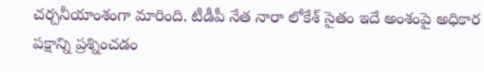చర్చనీయాంశంగా మారింది. టీడీపీ నేత నారా లోకేశ్ సైతం ఇదే అంశంపై అధికార పక్షాన్ని ప్రశ్నించడం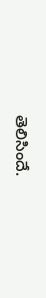తెలిసిందే.